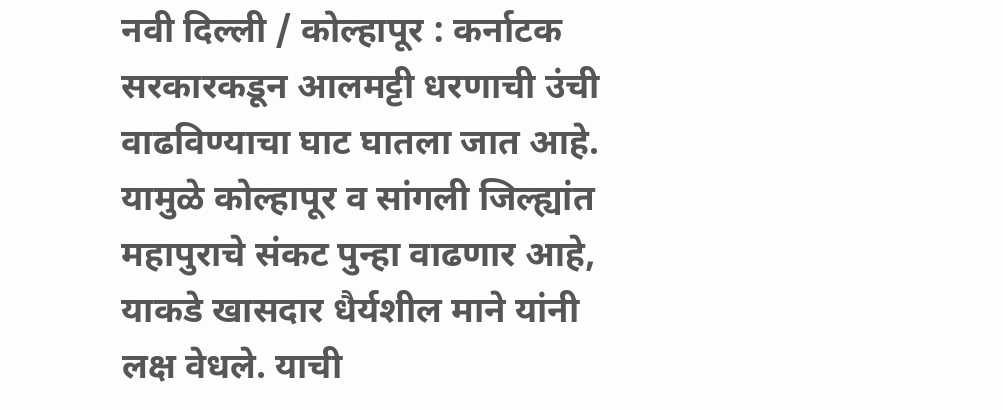नवी दिल्ली / कोल्हापूर : कर्नाटक सरकारकडून आलमट्टी धरणाची उंची वाढविण्याचा घाट घातला जात आहे. यामुळे कोल्हापूर व सांगली जिल्ह्यांत महापुराचे संकट पुन्हा वाढणार आहे, याकडे खासदार धैर्यशील माने यांनी लक्ष वेधले. याची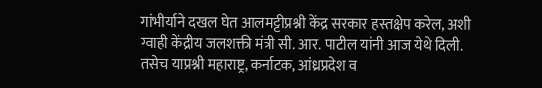गांभीर्याने दखल घेत आलमट्टीप्रश्नी केंद्र सरकार हस्तक्षेप करेल, अशी ग्वाही केंद्रीय जलशक्ती मंत्री सी. आर. पाटील यांनी आज येथे दिली. तसेच याप्रश्नी महाराष्ट्र, कर्नाटक, आंध्रप्रदेश व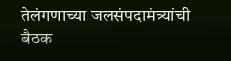तेलंगणाच्या जलसंपदामंत्र्यांची बैठक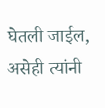घेतली जाईल, असेही त्यांनी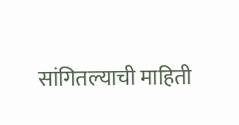सांगितल्याची माहिती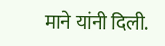माने यांनी दिली.